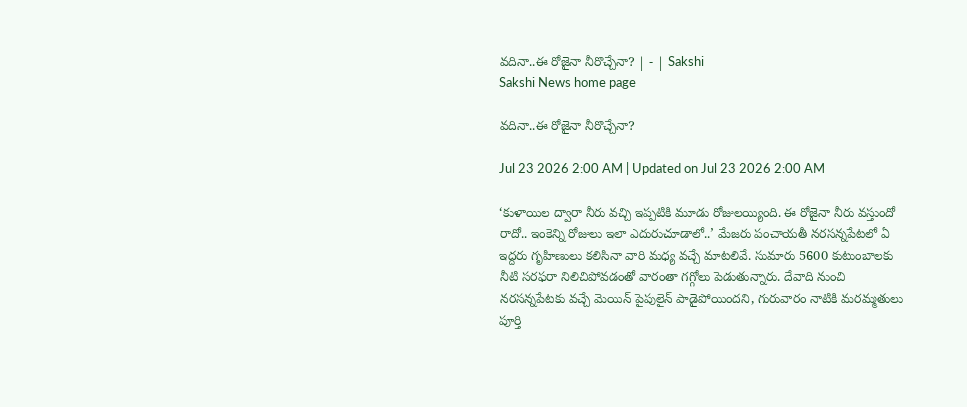వదినా..ఈ రోజైనా నీరొచ్చేనా? | - | Sakshi
Sakshi News home page

వదినా..ఈ రోజైనా నీరొచ్చేనా?

Jul 23 2026 2:00 AM | Updated on Jul 23 2026 2:00 AM

‘కుళాయిల ద్వారా నీరు వచ్చి ఇప్పటికి మూడు రోజులయ్యింది. ఈ రోజైనా నీరు వస్తుందో రాదో.. ఇంకెన్ని రోజులు ఇలా ఎదురుచూడాలో..’ మేజరు పంచాయతీ నరసన్నపేటలో ఏ ఇద్దరు గృహిణులు కలిసినా వారి మధ్య వచ్చే మాటలివే. సుమారు 5600 కుటుంబాలకు నీటి సరఫరా నిలిచిపోవడంతో వారంతా గగ్గోలు పెడుతున్నారు. దేవాది నుంచి నరసన్నపేటకు వచ్చే మెయిన్‌ పైపులైన్‌ పాడైపోయిందని, గురువారం నాటికి మరమ్మతులు పూర్తి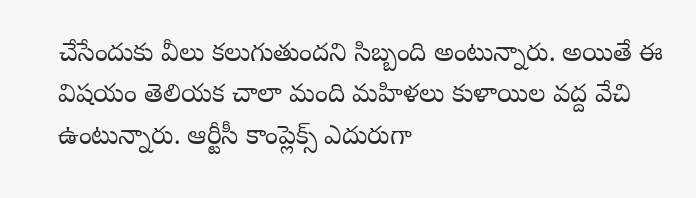చేసేందుకు వీలు కలుగుతుందని సిబ్బంది అంటున్నారు. అయితే ఈ విషయం తెలియక చాలా మంది మహిళలు కుళాయిల వద్ద వేచి ఉంటున్నారు. ఆర్టీసీ కాంప్లెక్స్‌ ఎదురుగా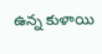ఉన్న కుళాయి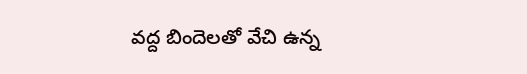వద్ద బిందెలతో వేచి ఉన్న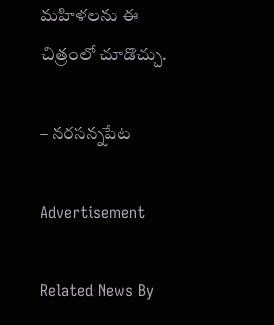మహిళలను ఈ చిత్రంలో చూడొచ్చు.

– నరసన్నపేట

Advertisement

Related News By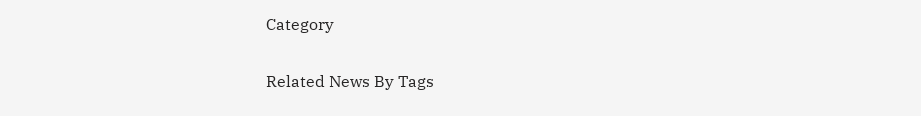Category

Related News By Tags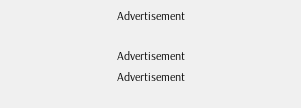Advertisement

Advertisement
Advertisement